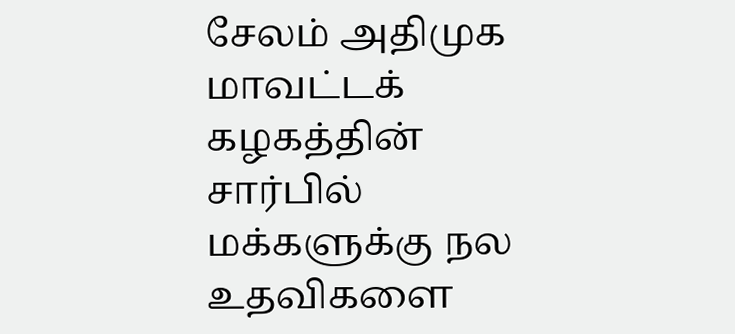சேலம் அதிமுக மாவட்டக் கழகத்தின் சார்பில் மக்களுக்கு நல உதவிகளை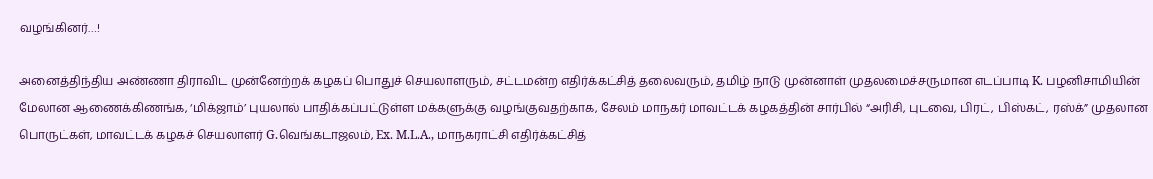வழங்கினர்…!

அனைத்திந்திய அண்ணா திராவிட முன்னேற்றக் கழகப் பொதுச் செயலாளரும், சட்டமன்ற எதிர்க்கட்சித் தலைவரும், தமிழ் நாடு முன்னாள் முதலமைச்சருமான எடப்பாடி K. பழனிசாமியின் மேலான ஆணைக்கிணங்க, ‘மிக்ஜாம்’ புயலால் பாதிக்கப்பட்டுள்ள மக்களுக்கு வழங்குவதற்காக, சேலம் மாநகர் மாவட்டக் கழகத்தின் சார்பில் “அரிசி, புடவை, பிரட், பிஸ்கட், ரஸ்க்” முதலான பொருட்கள், மாவட்டக் கழகச் செயலாளர் G.வெங்கடாஜலம், Ex. M.L.A., மாநகராட்சி எதிர்க்கட்சித்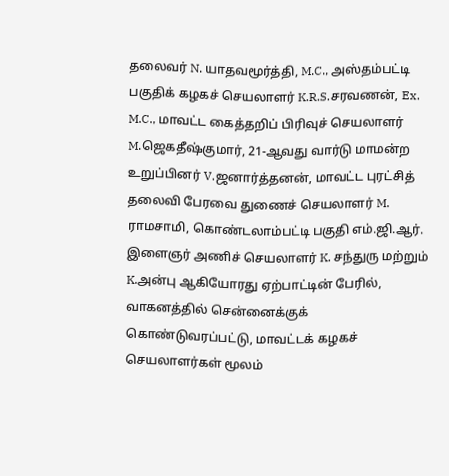தலைவர் N. யாதவமூர்த்தி, M.C., அஸ்தம்பட்டி பகுதிக் கழகச் செயலாளர் K.R.S.சரவணன், Ex. M.C., மாவட்ட கைத்தறிப் பிரிவுச் செயலாளர் M.ஜெகதீஷ்குமார், 21-ஆவது வார்டு மாமன்ற உறுப்பினர் V.ஜனார்த்தனன், மாவட்ட புரட்சித் தலைவி பேரவை துணைச் செயலாளர் M. ராமசாமி, கொண்டலாம்பட்டி பகுதி எம்.ஜி.ஆர். இளைஞர் அணிச் செயலாளர் K. சந்துரு மற்றும் K.அன்பு ஆகியோரது ஏற்பாட்டின் பேரில், வாகனத்தில் சென்னைக்குக் கொண்டுவரப்பட்டு, மாவட்டக் கழகச் செயலாளர்கள் மூலம்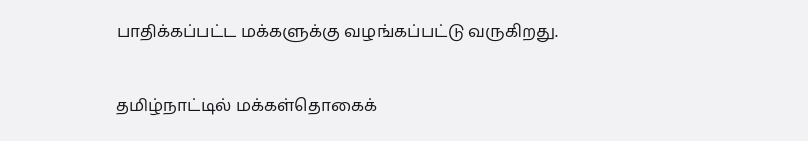பாதிக்கப்பட்ட மக்களுக்கு வழங்கப்பட்டு வருகிறது.

தமிழ்நாட்டில் மக்கள்தொகைக்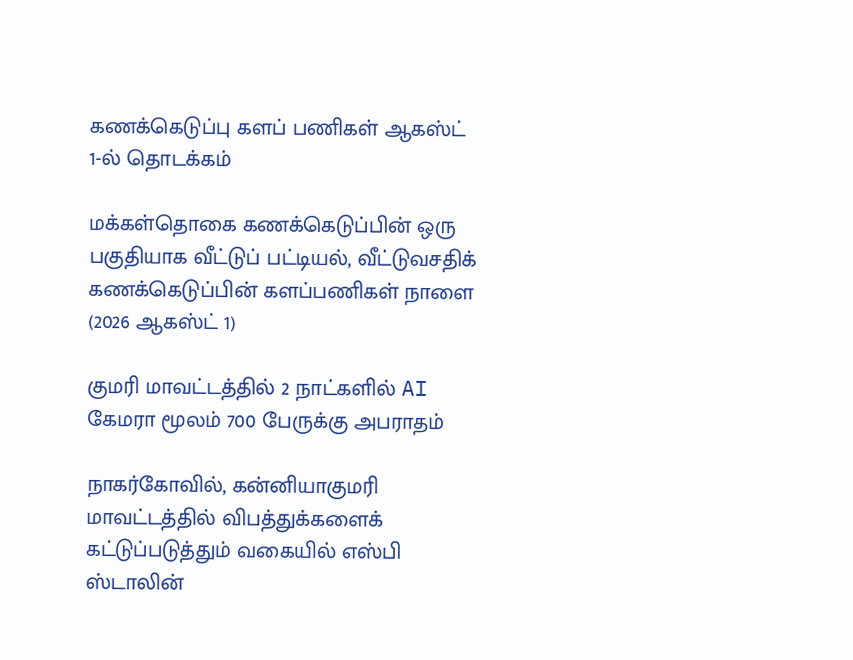கணக்கெடுப்பு களப் பணிகள் ஆகஸ்ட் 1-ல் தொடக்கம்

மக்கள்தொகை கணக்கெடுப்பின் ஒரு பகுதியாக வீட்டுப் பட்டியல், வீட்டுவசதிக் கணக்கெடுப்பின் களப்பணிகள் நாளை (2026 ஆகஸ்ட் 1)

குமரி மாவட்டத்தில் 2 நாட்களில் AI கேமரா மூலம் 700 பேருக்கு அபராதம்

நாகர்கோவில், கன்னியாகுமரி மாவட்டத்தில் விபத்துக்களைக் கட்டுப்படுத்தும் வகையில் எஸ்பி ஸ்டாலின்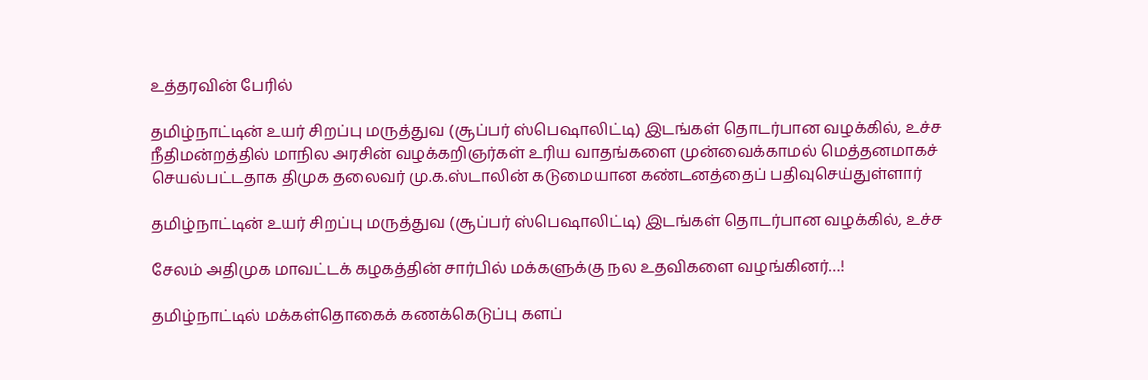உத்தரவின் பேரில்

தமிழ்நாட்டின் உயர் சிறப்பு மருத்துவ (சூப்பர் ஸ்பெஷாலிட்டி) இடங்கள் தொடர்பான வழக்கில், உச்ச நீதிமன்றத்தில் மாநில அரசின் வழக்கறிஞர்கள் உரிய வாதங்களை முன்வைக்காமல் மெத்தனமாகச் செயல்பட்டதாக திமுக தலைவர் மு.க.ஸ்டாலின் கடுமையான கண்டனத்தைப் பதிவுசெய்துள்ளார்

தமிழ்நாட்டின் உயர் சிறப்பு மருத்துவ (சூப்பர் ஸ்பெஷாலிட்டி) இடங்கள் தொடர்பான வழக்கில், உச்ச

சேலம் அதிமுக மாவட்டக் கழகத்தின் சார்பில் மக்களுக்கு நல உதவிகளை வழங்கினர்…!

தமிழ்நாட்டில் மக்கள்தொகைக் கணக்கெடுப்பு களப்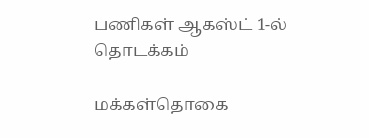பணிகள் ஆகஸ்ட் 1-ல் தொடக்கம்

மக்கள்தொகை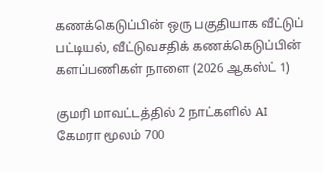கணக்கெடுப்பின் ஒரு பகுதியாக வீட்டுப் பட்டியல், வீட்டுவசதிக் கணக்கெடுப்பின் களப்பணிகள் நாளை (2026 ஆகஸ்ட் 1)

குமரி மாவட்டத்தில் 2 நாட்களில் AI கேமரா மூலம் 700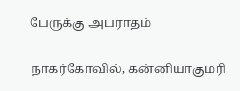பேருக்கு அபராதம்

நாகர்கோவில், கன்னியாகுமரி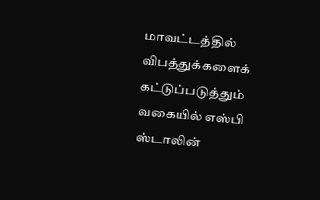மாவட்டத்தில் விபத்துக்களைக் கட்டுப்படுத்தும் வகையில் எஸ்பி ஸ்டாலின்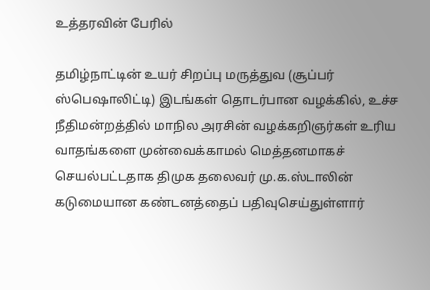உத்தரவின் பேரில்

தமிழ்நாட்டின் உயர் சிறப்பு மருத்துவ (சூப்பர் ஸ்பெஷாலிட்டி) இடங்கள் தொடர்பான வழக்கில், உச்ச நீதிமன்றத்தில் மாநில அரசின் வழக்கறிஞர்கள் உரிய வாதங்களை முன்வைக்காமல் மெத்தனமாகச் செயல்பட்டதாக திமுக தலைவர் மு.க.ஸ்டாலின் கடுமையான கண்டனத்தைப் பதிவுசெய்துள்ளார்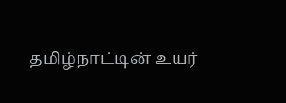தமிழ்நாட்டின் உயர்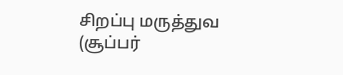சிறப்பு மருத்துவ (சூப்பர்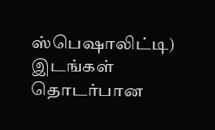ஸ்பெஷாலிட்டி) இடங்கள் தொடர்பான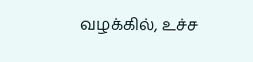வழக்கில், உச்ச